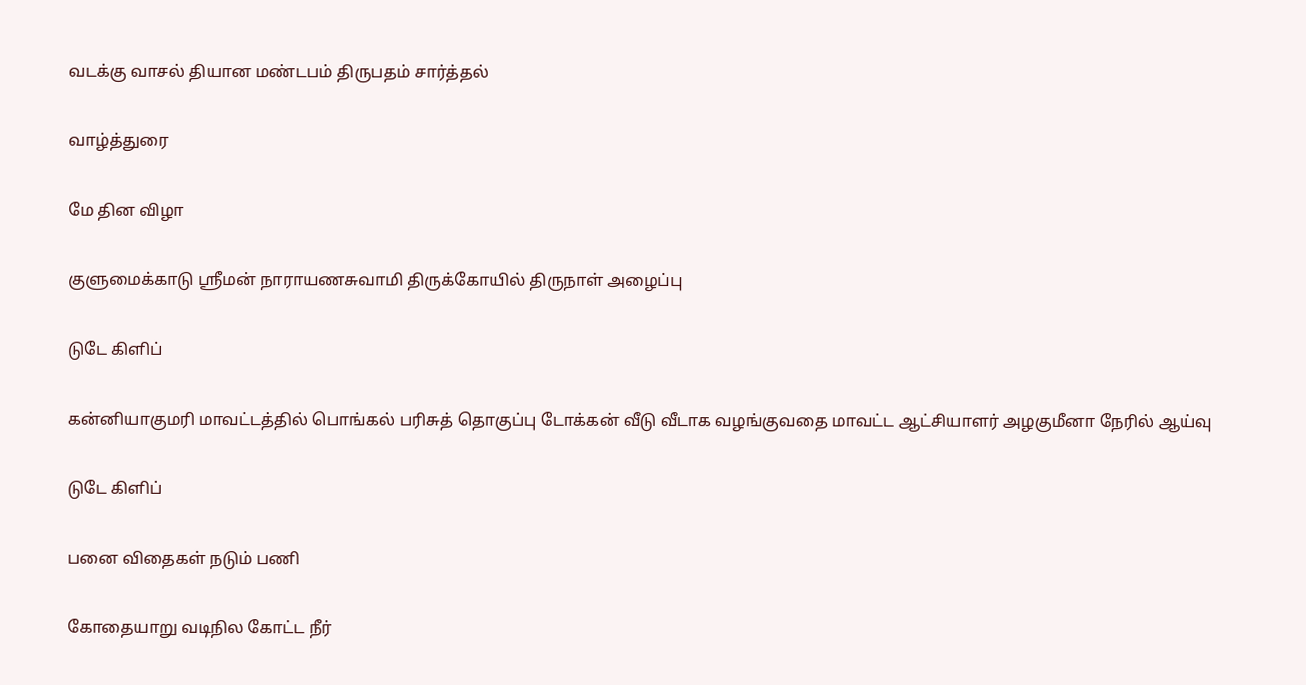வடக்கு வாசல் தியான மண்டபம் திருபதம் சார்த்தல்

வாழ்த்துரை

மே தின விழா

குளுமைக்காடு ஸ்ரீமன் நாராயணசுவாமி திருக்கோயில் திருநாள் அழைப்பு

டுடே கிளிப்

கன்னியாகுமரி மாவட்டத்தில் பொங்கல் பரிசுத் தொகுப்பு டோக்கன் வீடு வீடாக வழங்குவதை மாவட்ட ஆட்சியாளர் அழகுமீனா நேரில் ஆய்வு

டுடே கிளிப்

பனை விதைகள் நடும் பணி

கோதையாறு வடிநில கோட்ட நீர்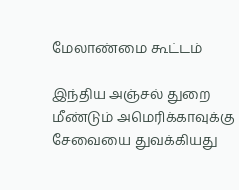மேலாண்மை கூட்டம்

இந்திய அஞ்சல் துறை மீண்டும் அமெரிக்காவுக்கு சேவையை துவக்கியது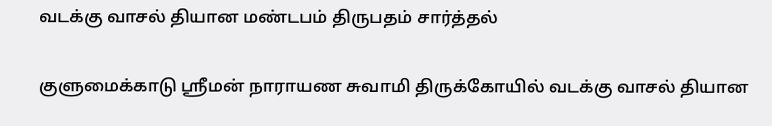வடக்கு வாசல் தியான மண்டபம் திருபதம் சார்த்தல்

குளுமைக்காடு ஸ்ரீமன் நாராயண சுவாமி திருக்கோயில் வடக்கு வாசல் தியான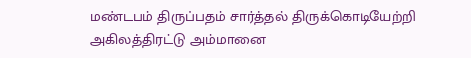மண்டபம் திருப்பதம் சார்த்தல் திருக்கொடியேற்றி அகிலத்திரட்டு அம்மானை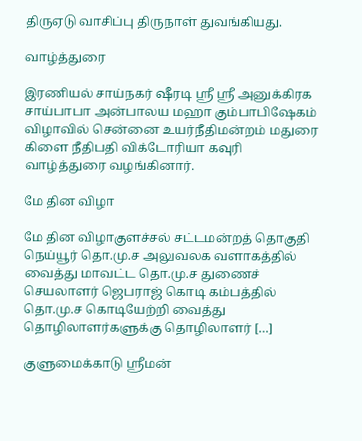திருஏடு வாசிப்பு திருநாள் துவங்கியது.

வாழ்த்துரை

இரணியல் சாய்நகர் ஷீரடி ஸ்ரீ ஸ்ரீ அனுக்கிரக சாய்பாபா அன்பாலய மஹா கும்பாபிஷேகம் விழாவில் சென்னை உயர்நீதிமன்றம் மதுரை கிளை நீதிபதி விக்டோரியா கவுரி வாழ்த்துரை வழங்கினார்.

மே தின விழா

மே தின விழாகுளச்சல் சட்டமன்றத் தொகுதி நெய்யூர் தொ.மு.ச அலுவலக வளாகத்தில் வைத்து மாவட்ட தொ.மு.ச துணைச் செயலாளர் ஜெபராஜ் கொடி கம்பத்தில் தொ.மு.ச கொடியேற்றி வைத்து தொழிலாளர்களுக்கு தொழிலாளர் […]

குளுமைக்காடு ஸ்ரீமன்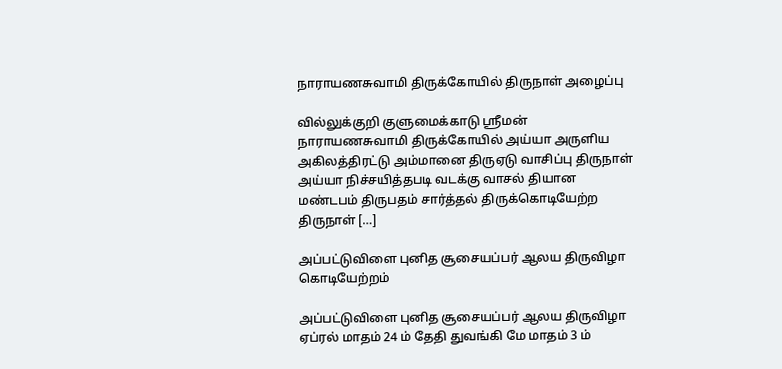நாராயணசுவாமி திருக்கோயில் திருநாள் அழைப்பு

வில்லுக்குறி குளுமைக்காடு ஸ்ரீமன் நாராயணசுவாமி திருக்கோயில் அய்யா அருளிய அகிலத்திரட்டு அம்மானை திருஏடு வாசிப்பு திருநாள் அய்யா நிச்சயித்தபடி வடக்கு வாசல் தியான மண்டபம் திருபதம் சார்த்தல் திருக்கொடியேற்ற திருநாள் […]

அப்பட்டுவிளை புனித சூசையப்பர் ஆலய திருவிழா கொடியேற்றம்

அப்பட்டுவிளை புனித சூசையப்பர் ஆலய திருவிழா ஏப்ரல் மாதம் 24 ம் தேதி துவங்கி மே மாதம் 3 ம்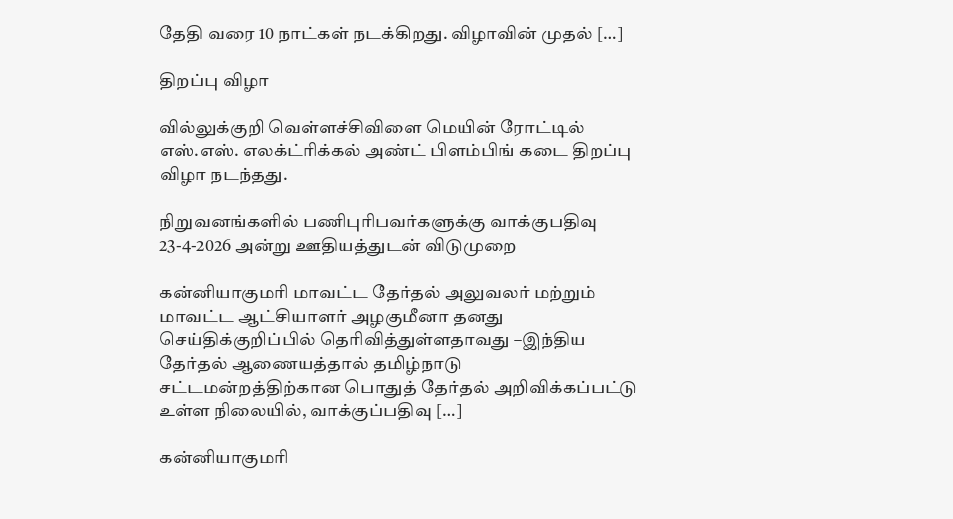தேதி வரை 10 நாட்கள் நடக்கிறது. விழாவின் முதல் […]

திறப்பு விழா

வில்லுக்குறி வெள்ளச்சிவிளை மெயின் ரோட்டில் எஸ்.எஸ். எலக்ட்ரிக்கல் அண்ட் பிளம்பிங் கடை திறப்பு விழா நடந்தது.

நிறுவனங்களில் பணிபுரிபவர்களுக்கு வாக்குபதிவு 23-4-2026 அன்று ஊதியத்துடன் விடுமுறை

கன்னியாகுமரி மாவட்ட தேர்தல் அலுவலர் மற்றும் மாவட்ட ஆட்சியாளர் அழகுமீனா தனது செய்திக்குறிப்பில் தெரிவித்துள்ளதாவது –இந்திய தேர்தல் ஆணையத்தால் தமிழ்நாடு சட்டமன்றத்திற்கான பொதுத் தேர்தல் அறிவிக்கப்பட்டு உள்ள நிலையில், வாக்குப்பதிவு […]

கன்னியாகுமரி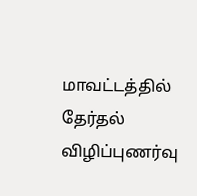மாவட்டத்தில் தேர்தல் விழிப்புணர்வு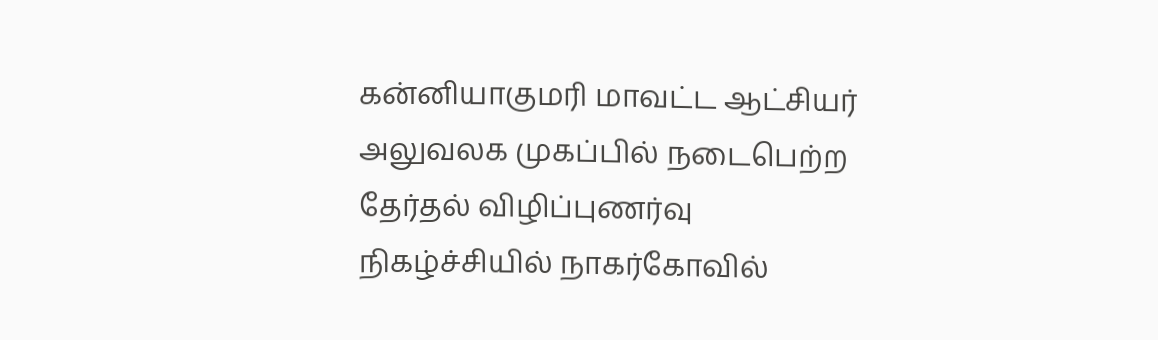கன்னியாகுமரி மாவட்ட ஆட்சியர் அலுவலக முகப்பில் நடைபெற்ற தேர்தல் விழிப்புணர்வு நிகழ்ச்சியில் நாகர்கோவில்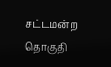சட்டமன்ற தொகுதி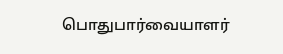பொதுபார்வையாளர்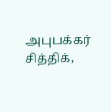அபுபக்கர் சித்திக்,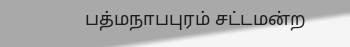பத்மநாபபுரம் சட்டமன்ற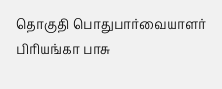தொகுதி பொதுபார்வையாளர் பிரியங்கா பாசு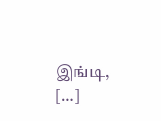இங்டி, […]